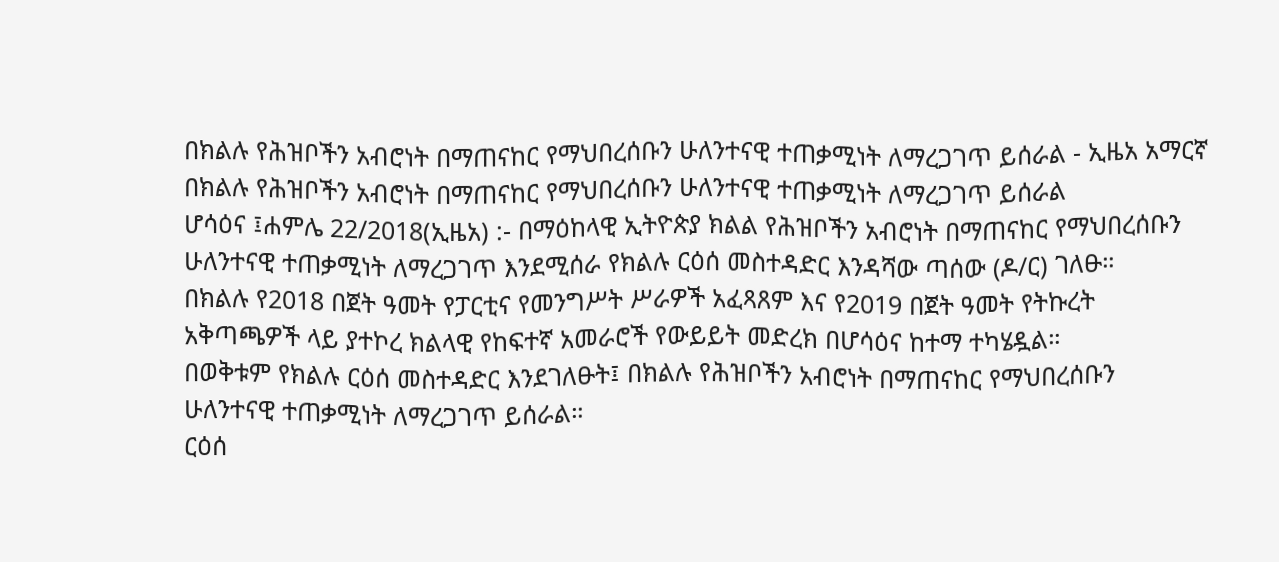በክልሉ የሕዝቦችን አብሮነት በማጠናከር የማህበረሰቡን ሁለንተናዊ ተጠቃሚነት ለማረጋገጥ ይሰራል - ኢዜአ አማርኛ
በክልሉ የሕዝቦችን አብሮነት በማጠናከር የማህበረሰቡን ሁለንተናዊ ተጠቃሚነት ለማረጋገጥ ይሰራል
ሆሳዕና ፤ሐምሌ 22/2018(ኢዜአ) :- በማዕከላዊ ኢትዮጵያ ክልል የሕዝቦችን አብሮነት በማጠናከር የማህበረሰቡን ሁለንተናዊ ተጠቃሚነት ለማረጋገጥ እንደሚሰራ የክልሉ ርዕሰ መስተዳድር እንዳሻው ጣሰው (ዶ/ር) ገለፁ።
በክልሉ የ2018 በጀት ዓመት የፓርቲና የመንግሥት ሥራዎች አፈጻጸም እና የ2019 በጀት ዓመት የትኩረት አቅጣጫዎች ላይ ያተኮረ ክልላዊ የከፍተኛ አመራሮች የውይይት መድረክ በሆሳዕና ከተማ ተካሄዷል።
በወቅቱም የክልሉ ርዕሰ መስተዳድር እንደገለፁት፤ በክልሉ የሕዝቦችን አብሮነት በማጠናከር የማህበረሰቡን ሁለንተናዊ ተጠቃሚነት ለማረጋገጥ ይሰራል።
ርዕሰ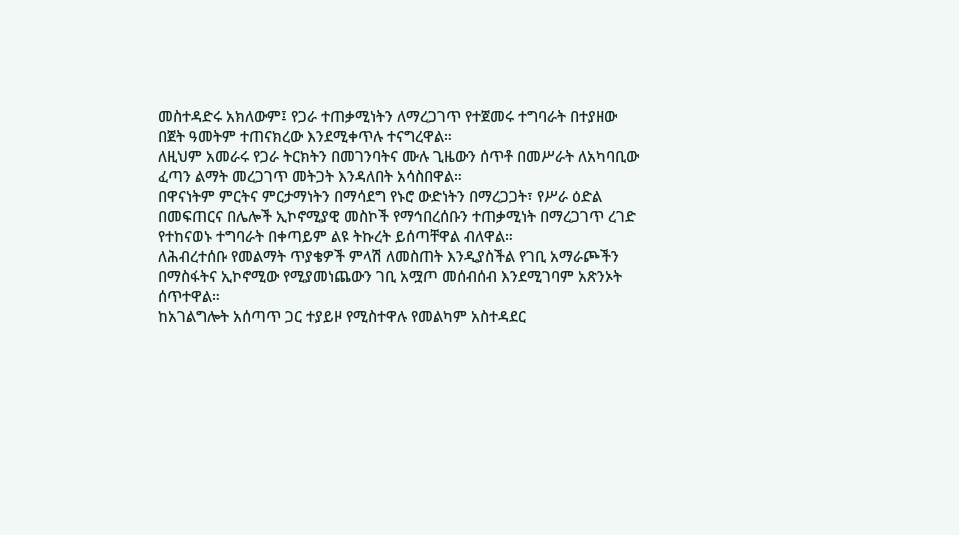መስተዳድሩ አክለውም፤ የጋራ ተጠቃሚነትን ለማረጋገጥ የተጀመሩ ተግባራት በተያዘው በጀት ዓመትም ተጠናክረው እንደሚቀጥሉ ተናግረዋል።
ለዚህም አመራሩ የጋራ ትርክትን በመገንባትና ሙሉ ጊዜውን ሰጥቶ በመሥራት ለአካባቢው ፈጣን ልማት መረጋገጥ መትጋት እንዳለበት አሳስበዋል።
በዋናነትም ምርትና ምርታማነትን በማሳደግ የኑሮ ውድነትን በማረጋጋት፣ የሥራ ዕድል በመፍጠርና በሌሎች ኢኮኖሚያዊ መስኮች የማኅበረሰቡን ተጠቃሚነት በማረጋገጥ ረገድ የተከናወኑ ተግባራት በቀጣይም ልዩ ትኩረት ይሰጣቸዋል ብለዋል።
ለሕብረተሰቡ የመልማት ጥያቄዎች ምላሽ ለመስጠት እንዲያስችል የገቢ አማራጮችን በማስፋትና ኢኮኖሚው የሚያመነጨውን ገቢ አሟጦ መሰብሰብ እንደሚገባም አጽንኦት ሰጥተዋል።
ከአገልግሎት አሰጣጥ ጋር ተያይዞ የሚስተዋሉ የመልካም አስተዳደር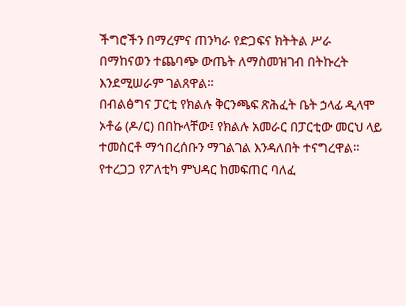ችግሮችን በማረምና ጠንካራ የድጋፍና ክትትል ሥራ በማከናወን ተጨባጭ ውጤት ለማስመዝገብ በትኩረት እንደሚሠራም ገልጸዋል።
በብልፅግና ፓርቲ የክልሉ ቅርንጫፍ ጽሕፈት ቤት ኃላፊ ዲላሞ ኦቶሬ (ዶ/ር) በበኩላቸው፤ የክልሉ አመራር በፓርቲው መርህ ላይ ተመስርቶ ማኅበረሰቡን ማገልገል እንዳለበት ተናግረዋል።
የተረጋጋ የፖለቲካ ምህዳር ከመፍጠር ባለፈ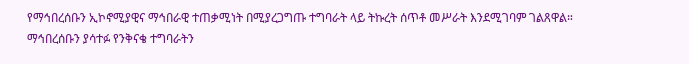የማኅበረሰቡን ኢኮኖሚያዊና ማኅበራዊ ተጠቃሚነት በሚያረጋግጡ ተግባራት ላይ ትኩረት ሰጥቶ መሥራት እንደሚገባም ገልጸዋል።
ማኅበረሰቡን ያሳተፉ የንቅናቄ ተግባራትን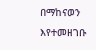በማከናወን እየተመዘገቡ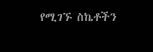የሚገኙ ስኬቶችን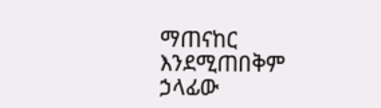ማጠናከር እንደሚጠበቅም ኃላፊው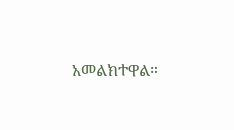አመልክተዋል።